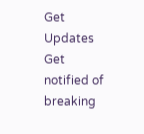Get Updates
Get notified of breaking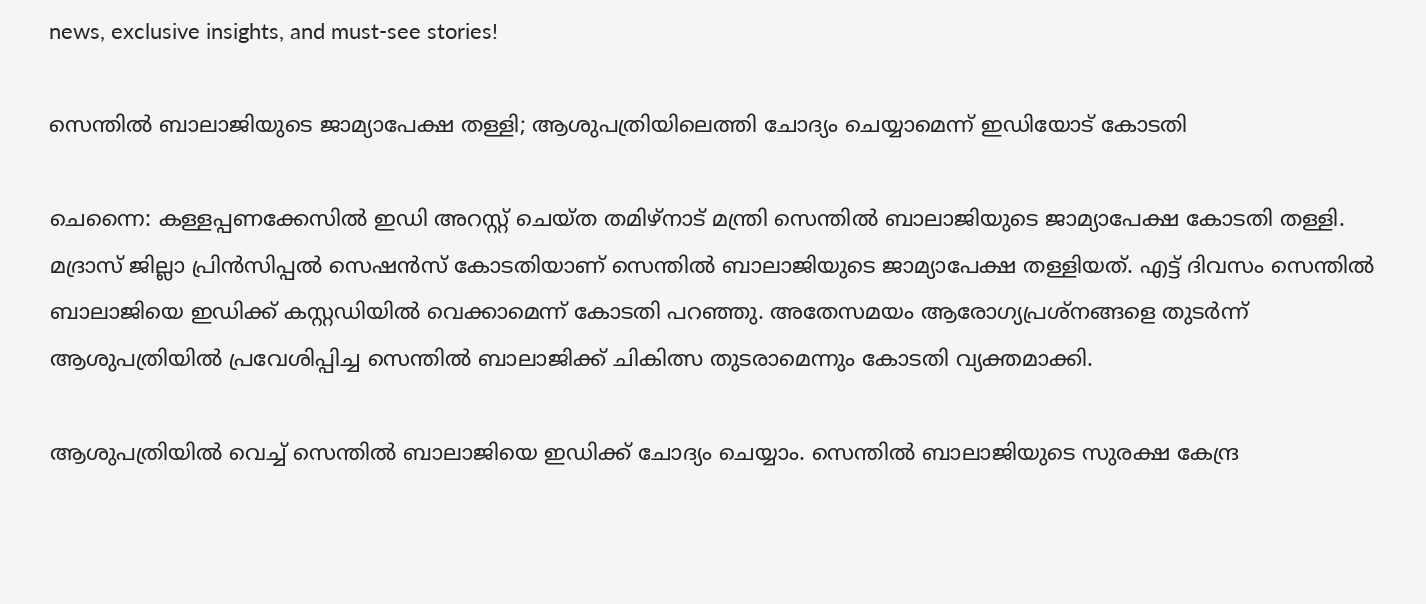news, exclusive insights, and must-see stories!

സെന്തില്‍ ബാലാജിയുടെ ജാമ്യാപേക്ഷ തള്ളി; ആശുപത്രിയിലെത്തി ചോദ്യം ചെയ്യാമെന്ന് ഇഡിയോട് കോടതി

ചെന്നൈ: കള്ളപ്പണക്കേസില്‍ ഇഡി അറസ്റ്റ് ചെയ്ത തമിഴ്‌നാട് മന്ത്രി സെന്തില്‍ ബാലാജിയുടെ ജാമ്യാപേക്ഷ കോടതി തള്ളി. മദ്രാസ് ജില്ലാ പ്രിന്‍സിപ്പല്‍ സെഷന്‍സ് കോടതിയാണ് സെന്തില്‍ ബാലാജിയുടെ ജാമ്യാപേക്ഷ തള്ളിയത്. എട്ട് ദിവസം സെന്തില്‍ ബാലാജിയെ ഇഡിക്ക് കസ്റ്റഡിയില്‍ വെക്കാമെന്ന് കോടതി പറഞ്ഞു. അതേസമയം ആരോഗ്യപ്രശ്‌നങ്ങളെ തുടര്‍ന്ന് ആശുപത്രിയില്‍ പ്രവേശിപ്പിച്ച സെന്തില്‍ ബാലാജിക്ക് ചികിത്സ തുടരാമെന്നും കോടതി വ്യക്തമാക്കി.

ആശുപത്രിയില്‍ വെച്ച് സെന്തില്‍ ബാലാജിയെ ഇഡിക്ക് ചോദ്യം ചെയ്യാം. സെന്തില്‍ ബാലാജിയുടെ സുരക്ഷ കേന്ദ്ര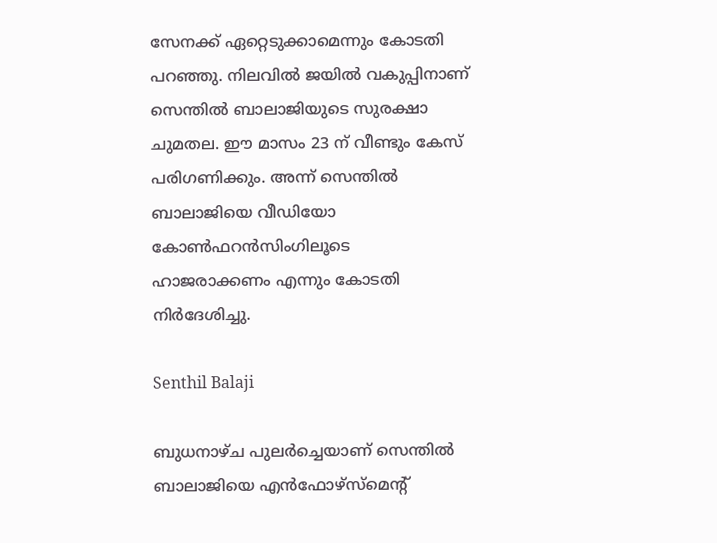സേനക്ക് ഏറ്റെടുക്കാമെന്നും കോടതി പറഞ്ഞു. നിലവില്‍ ജയില്‍ വകുപ്പിനാണ് സെന്തില്‍ ബാലാജിയുടെ സുരക്ഷാ ചുമതല. ഈ മാസം 23 ന് വീണ്ടും കേസ് പരിഗണിക്കും. അന്ന് സെന്തില്‍ ബാലാജിയെ വീഡിയോ കോണ്‍ഫറന്‍സിംഗിലൂടെ ഹാജരാക്കണം എന്നും കോടതി നിര്‍ദേശിച്ചു.

Senthil Balaji

ബുധനാഴ്ച പുലര്‍ച്ചെയാണ് സെന്തില്‍ ബാലാജിയെ എന്‍ഫോഴ്സ്മെന്റ്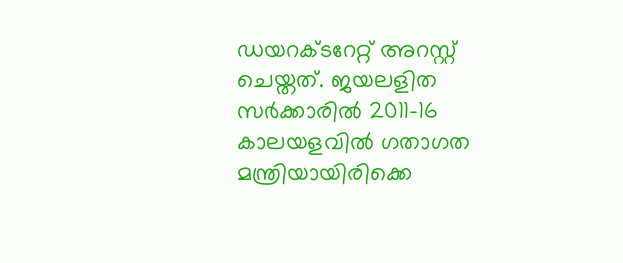ഡയറക്ടറേറ്റ് അറസ്റ്റ് ചെയ്തത്. ജയലളിത സര്‍ക്കാരില്‍ 2011-16 കാലയളവില്‍ ഗതാഗത മന്ത്രിയായിരിക്കെ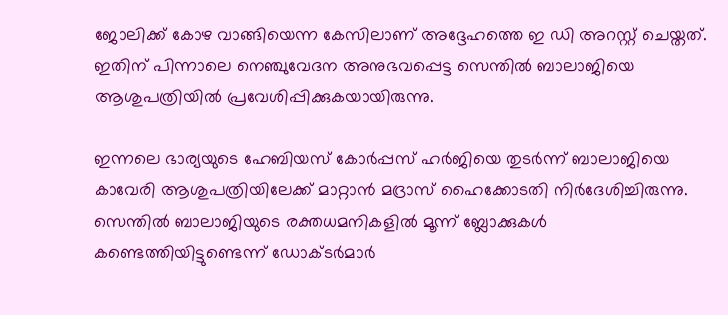ജോലിക്ക് കോഴ വാങ്ങിയെന്ന കേസിലാണ് അദ്ദേഹത്തെ ഇ ഡി അറസ്റ്റ് ചെയ്തത്. ഇതിന് പിന്നാലെ നെഞ്ചുവേദന അനുഭവപ്പെട്ട സെന്തില്‍ ബാലാജിയെ ആശുപത്രിയില്‍ പ്രവേശിപ്പിക്കുകയായിരുന്നു.

ഇന്നലെ ഭാര്യയുടെ ഹേബിയസ് കോര്‍പ്പസ് ഹര്‍ജിയെ തുടര്‍ന്ന് ബാലാജിയെ കാവേരി ആശുപത്രിയിലേക്ക് മാറ്റാന്‍ മദ്രാസ് ഹൈക്കോടതി നിര്‍ദേശിച്ചിരുന്നു. സെന്തില്‍ ബാലാജിയുടെ രക്തധമനികളില്‍ മൂന്ന് ബ്ലോക്കുകള്‍ കണ്ടെത്തിയിട്ടുണ്ടെന്ന് ഡോക്ടര്‍മാര്‍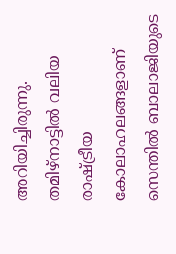അറിയിച്ചിരുന്നു. തമിഴ്‌നാട്ടില്‍ വലിയ രാഷ്ട്രീയ കോലാഹലങ്ങളാണ് സെന്തില്‍ ബാലാജിയുടെ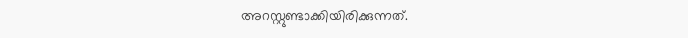അറസ്റ്റുണ്ടാക്കിയിരിക്കുന്നത്.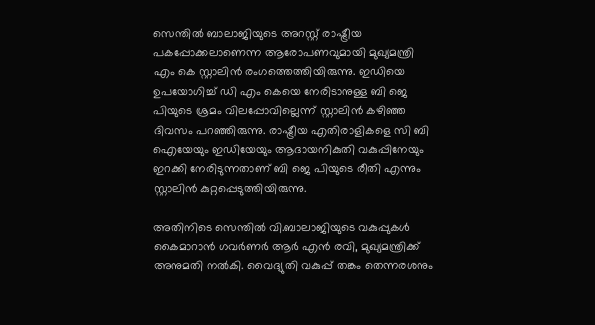സെന്തില്‍ ബാലാജിയുടെ അറസ്റ്റ് രാഷ്ട്രീയ പകപ്പോക്കലാണെന്ന ആരോപണവുമായി മുഖ്യമന്ത്രി എം കെ സ്റ്റാലിന്‍ രംഗത്തെത്തിയിരുന്നു. ഇഡിയെ ഉപയോഗിച്ച് ഡി എം കെയെ നേരിടാനുള്ള ബി ജെ പിയുടെ ശ്രമം വിലപ്പോവില്ലെന്ന് സ്റ്റാലിന്‍ കഴിഞ്ഞ ദിവസം പറഞ്ഞിരുന്നു. രാഷ്ട്രീയ എതിരാളികളെ സി ബി ഐയേയും ഇഡിയേയും ആദായനികുതി വകുപ്പിനേയും ഇറക്കി നേരിടുന്നതാണ് ബി ജെ പിയുടെ രീതി എന്നും സ്റ്റാലിന്‍ കുറ്റപ്പെടുത്തിയിരുന്നു.

അതിനിടെ സെന്തില്‍ വി.ബാലാജിയുടെ വകുപ്പുകള്‍ കൈമാറാന്‍ ഗവര്‍ണര്‍ ആര്‍ എന്‍ രവി, മുഖ്യമന്ത്രിക്ക് അനുമതി നല്‍കി. വൈദ്യുതി വകുപ്പ് തങ്കം തെന്നരശനും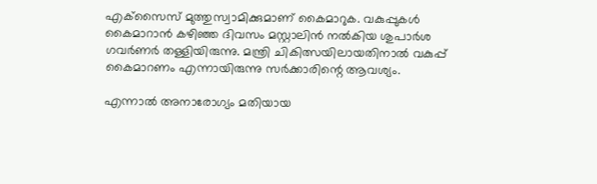എക്‌സൈസ് മുത്തുസ്വാമിക്കുമാണ് കൈമാറുക. വകുപ്പുകള്‍ കൈമാറാന്‍ കഴിഞ്ഞ ദിവസം മസ്റ്റാലിന്‍ നല്‍കിയ ശുപാര്‍ശ ഗവര്‍ണര്‍ തള്ളിയിരുന്നു. മന്ത്രി ചികിത്സയിലായതിനാല്‍ വകുപ്പ് കൈമാറണം എന്നായിരുന്നു സര്‍ക്കാരിന്റെ ആവശ്യം.

എന്നാല്‍ അനാരോഗ്യം മതിയായ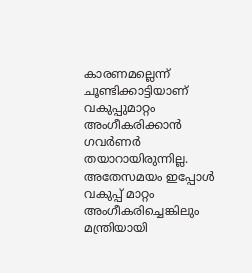കാരണമല്ലെന്ന് ചൂണ്ടിക്കാട്ടിയാണ് വകുപ്പുമാറ്റം അംഗീകരിക്കാന്‍ ഗവര്‍ണര്‍ തയാറായിരുന്നില്ല. അതേസമയം ഇപ്പോള്‍ വകുപ്പ് മാറ്റം അംഗീകരിച്ചെങ്കിലും മന്ത്രിയായി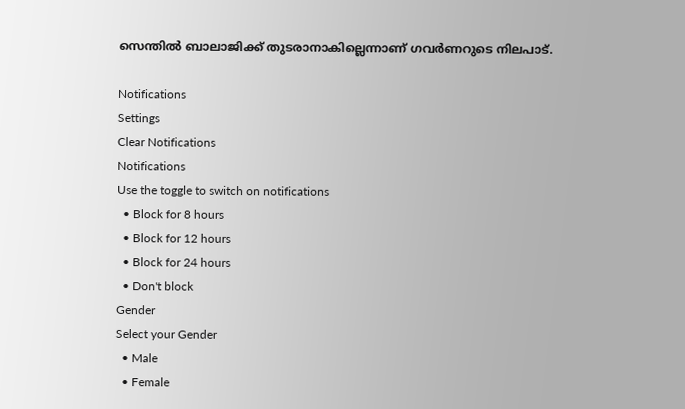സെന്തില്‍ ബാലാജിക്ക് തുടരാനാകില്ലെന്നാണ് ഗവര്‍ണറുടെ നിലപാട്.

Notifications
Settings
Clear Notifications
Notifications
Use the toggle to switch on notifications
  • Block for 8 hours
  • Block for 12 hours
  • Block for 24 hours
  • Don't block
Gender
Select your Gender
  • Male
  • Female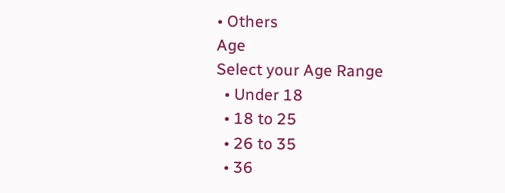• Others
Age
Select your Age Range
  • Under 18
  • 18 to 25
  • 26 to 35
  • 36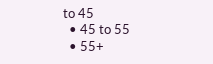to 45
  • 45 to 55
  • 55+